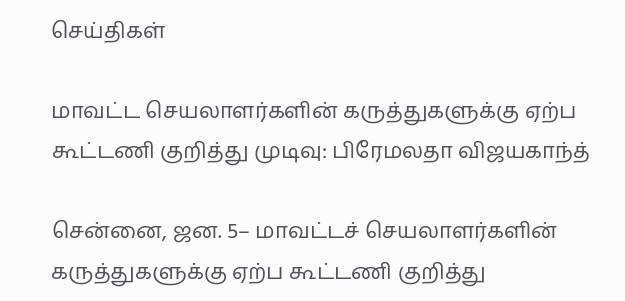செய்திகள்

மாவட்ட செயலாளர்களின் கருத்துகளுக்கு ஏற்ப கூட்டணி குறித்து முடிவு: பிரேமலதா விஜயகாந்த்

சென்னை, ஜன. 5– மாவட்டச் செயலாளர்களின் கருத்துகளுக்கு ஏற்ப கூட்டணி குறித்து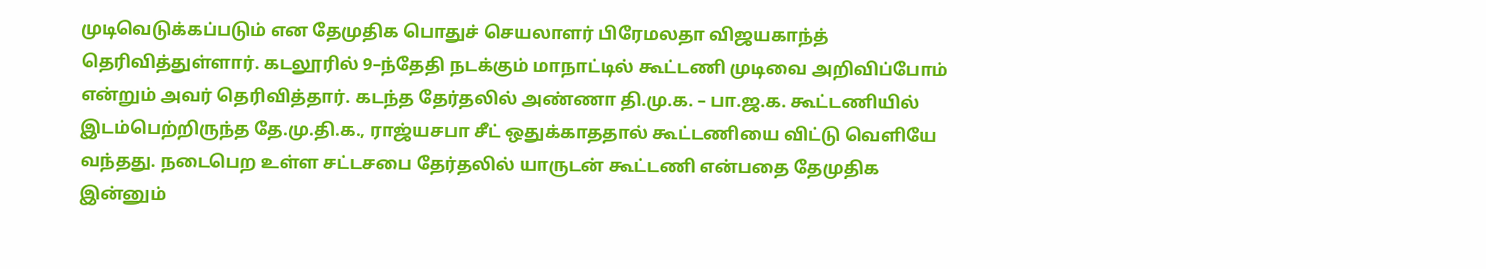முடிவெடுக்கப்படும் என தேமுதிக பொதுச் செயலாளர் பிரேமலதா விஜயகாந்த் தெரிவித்துள்ளார். கடலூரில் 9–ந்தேதி நடக்கும் மாநாட்டில் கூட்டணி முடிவை அறிவிப்போம் என்றும் அவர் தெரிவித்தார். கடந்த தேர்தலில் அண்ணா தி.மு.க. – பா.ஜ.க. கூட்டணியில் இடம்பெற்றிருந்த தே.மு.தி.க., ராஜ்யசபா சீட் ஒதுக்காததால் கூட்டணியை விட்டு வெளியே வந்தது. நடைபெற உள்ள சட்டசபை தேர்தலில் யாருடன் கூட்டணி என்பதை தேமுதிக இன்னும்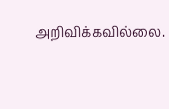அறிவிக்கவில்லை.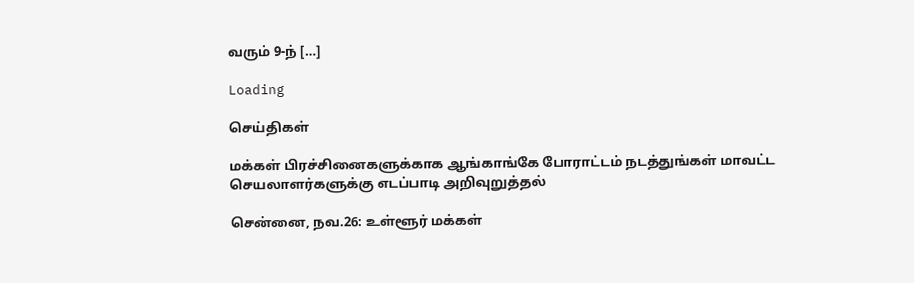வரும் 9-ந் […]

Loading

செய்திகள்

மக்கள் பிரச்சினைகளுக்காக ஆங்காங்கே போராட்டம் நடத்துங்கள் மாவட்ட செயலாளர்களுக்கு எடப்பாடி அறிவுறுத்தல்

சென்னை, நவ.26: உள்ளூர் மக்கள்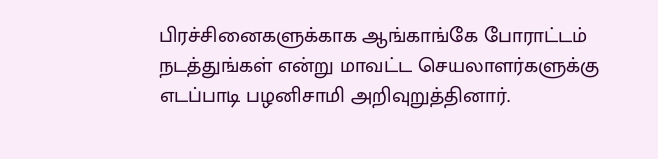பிரச்சினைகளுக்காக ஆங்காங்கே போராட்டம் நடத்துங்கள் என்று மாவட்ட செயலாளர்களுக்கு எடப்பாடி பழனிசாமி அறிவுறுத்தினார்.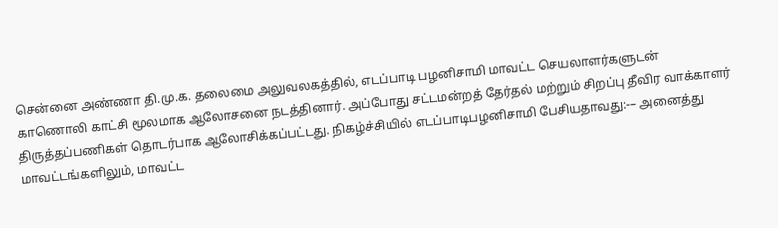சென்னை அண்ணா தி.மு.க. தலைமை அலுவலகத்தில், எடப்பாடி பழனிசாமி மாவட்ட செயலாளர்களுடன் காணொலி காட்சி மூலமாக ஆலோசனை நடத்தினார். அப்போது சட்டமன்றத் தேர்தல் மற்றும் சிறப்பு தீவிர வாக்காளர் திருத்தப்பணிகள் தொடர்பாக ஆலோசிக்கப்பட்டது. நிகழ்ச்சியில் எடப்பாடிபழனிசாமி பேசியதாவது:-– அனைத்து மாவட்டங்களிலும், மாவட்ட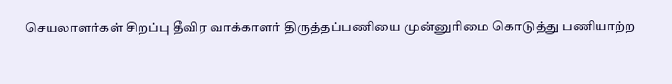செயலாளர்கள் சிறப்பு தீவிர வாக்காளர் திருத்தப்பணியை முன்னுரிமை கொடுத்து பணியாற்ற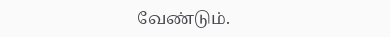வேண்டும்.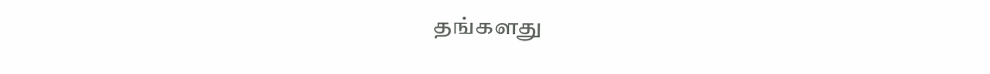தங்களது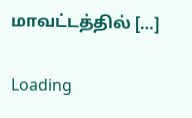மாவட்டத்தில் […]

Loading